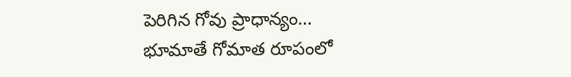పెరిగిన గోవు ప్రాధాన్యం…
భూమాతే గోమాత రూపంలో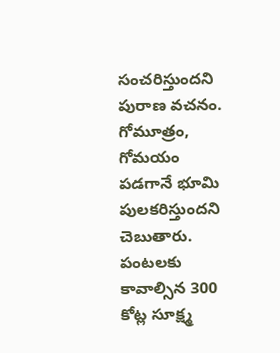సంచరిస్తుందని పురాణ వచనం. గోమూత్రం, గోమయం పడగానే భూమి పులకరిస్తుందని చెబుతారు. పంటలకు కావాల్సిన 300 కోట్ల సూక్ష్మ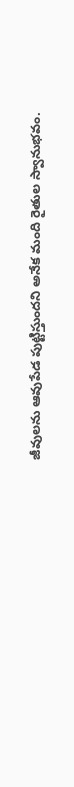జీవులను ఆవుపేడ పుట్టిస్తుందని అనేక మంది రైతుల స్వానుభవం.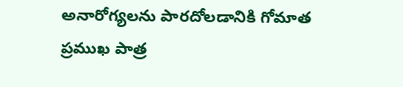అనారోగ్యలను పారదోలడానికి గోమాత ప్రముఖ పాత్ర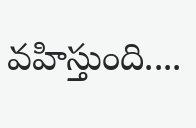వహిస్తుంది....